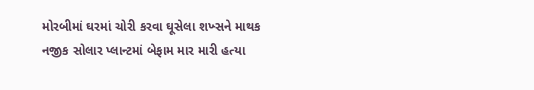મોરબીમાં ઘરમાં ચોરી કરવા ઘૂસેલા શખ્સને માથક નજીક સોલાર પ્લાન્ટમાં બેફામ માર મારી હત્યા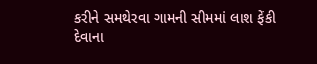કરીને સમથેરવા ગામની સીમમાં લાશ ફેંકી દેવાના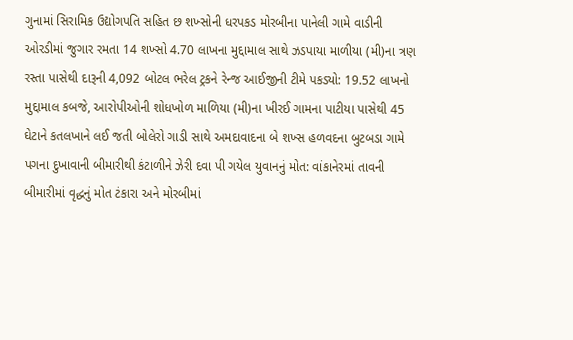ગુનામાં સિરામિક ઉદ્યોગપતિ સહિત છ શખ્સોની ધરપકડ મોરબીના પાનેલી ગામે વાડીની ઓરડીમાં જુગાર રમતા 14 શખ્સો 4.70 લાખના મુદ્દામાલ સાથે ઝડપાયા માળીયા (મી)ના ત્રણ રસ્તા પાસેથી દારૂની 4,092 બોટલ ભરેલ ટ્રકને રેન્જ આઈજીની ટીમે પકડ્યો: 19.52 લાખનો મુદ્દામાલ કબજે, આરોપીઓની શોધખોળ માળિયા (મી)ના ખીરઈ ગામના પાટીયા પાસેથી 45 ઘેટાને કતલખાને લઈ જતી બોલેરો ગાડી સાથે અમદાવાદના બે શખ્સ હળવદના બુટબડા ગામે પગના દુખાવાની બીમારીથી કંટાળીને ઝેરી દવા પી ગયેલ યુવાનનું મોત: વાંકાનેરમાં તાવની બીમારીમાં વૃદ્ધનું મોત ટંકારા અને મોરબીમાં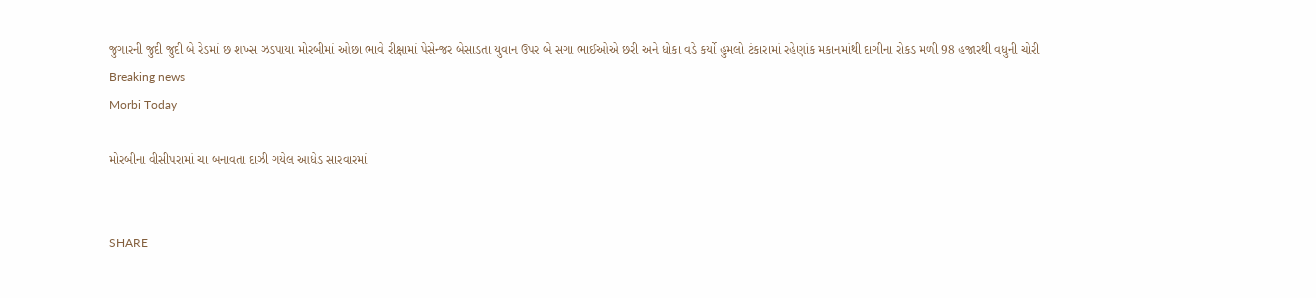જુગારની જુદી જુદી બે રેડમાં છ શખ્સ ઝડપાયા મોરબીમાં ઓછા ભાવે રીક્ષામાં પેસેન્જર બેસાડતા યુવાન ઉપર બે સગા ભાઈઓએ છરી અને ધોકા વડે કર્યો હુમલો ટંકારામાં રહેણાંક મકાનમાંથી દાગીના રોકડ મળી 98 હજારથી વધુની ચોરી
Breaking news
Morbi Today

મોરબીના વીસીપરામાં ચા બનાવતા દાઝી ગયેલ આધેડ સારવારમાં


SHARE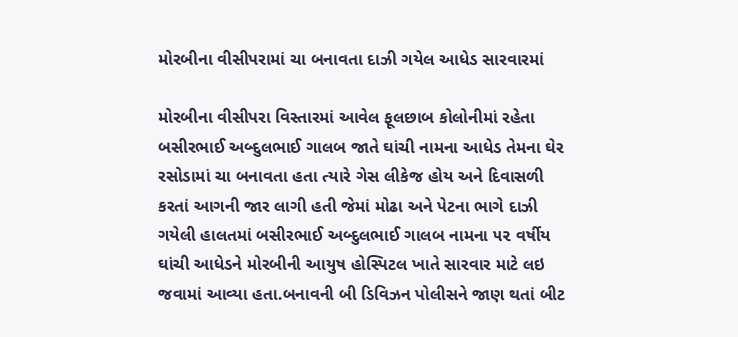મોરબીના વીસીપરામાં ચા બનાવતા દાઝી ગયેલ આધેડ સારવારમાં

મોરબીના વીસીપરા વિસ્તારમાં આવેલ ફૂલછાબ કોલોનીમાં રહેતા બસીરભાઈ અબ્દુલભાઈ ગાલબ જાતે ઘાંચી નામના આધેડ તેમના ઘેર રસોડામાં ચા બનાવતા હતા ત્યારે ગેસ લીકેજ હોય અને દિવાસળી કરતાં આગની જાર લાગી હતી જેમાં મોઢા અને પેટના ભાગે દાઝી ગયેલી હાલતમાં બસીરભાઈ અબ્દુલભાઈ ગાલબ નામના ૫૨ વર્ષીય ઘાંચી આધેડને મોરબીની આયુષ હોસ્પિટલ ખાતે સારવાર માટે લઇ જવામાં આવ્યા હતા.બનાવની બી ડિવિઝન પોલીસને જાણ થતાં બીટ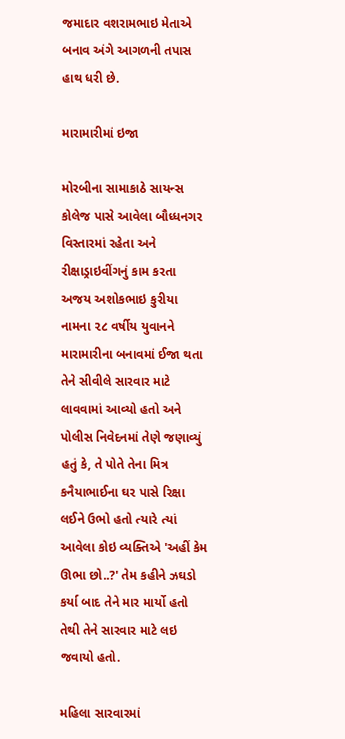જમાદાર વશરામભાઇ મેતાએ બનાવ અંગે આગળની તપાસ હાથ ધરી છે.

મારામારીમાં ઇજા

મોરબીના સામાકાઠે સાયન્સ કોલેજ પાસે આવેલા બૌધ્ધનગર વિસ્તારમાં રહેતા અને રીક્ષાડ્રાઇવીંગનું કામ કરતા અજય અશોકભાઇ કુરીયા નામના ૨૮ વર્ષીય યુવાનને મારામારીના બનાવમાં ઈજા થતા તેને સીવીલે સારવાર માટે લાવવામાં આવ્યો હતો અને પોલીસ નિવેદનમાં તેણે જણાવ્યું હતું કે, તે પોતે તેના મિત્ર કનૈયાભાઈના ઘર પાસે રિક્ષા લઈને ઉભો હતો ત્યારે ત્યાં આવેલા કોઇ વ્યક્તિએ 'અહીં કેમ ઊભા છો..?' તેમ કહીને ઝઘડો કર્યા બાદ તેને માર માર્યો હતો તેથી તેને સારવાર માટે લઇ જવાયો હતો.

મહિલા સારવારમાં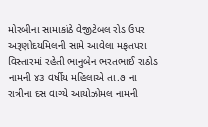મોરબીના સામાકાંઠે વેજીટેબલ રોડ ઉપર અરૂણોદયમિલની સામે આવેલા મફતપરા વિસ્તારમાં રહેતી ભાનુબેન ભરતભાઈ રાઠોડ નામની ૪૩ વર્ષીય મહિલાએ તા.૭ ના રાત્રીના દસ વાગ્યે આયોઝોમલ નામની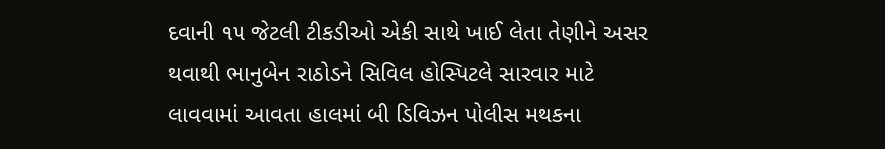દવાની ૧૫ જેટલી ટીકડીઓ એકી સાથે ખાઈ લેતા તેણીને અસર થવાથી ભાનુબેન રાઠોડને સિવિલ હોસ્પિટલે સારવાર માટે લાવવામાં આવતા હાલમાં બી ડિવિઝન પોલીસ મથકના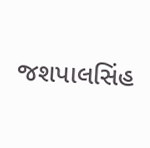જશપાલસિંહ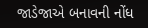જાડેજાએ બનાવની નોંધ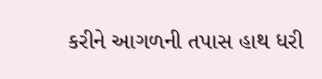કરીને આગળની તપાસ હાથ ધરી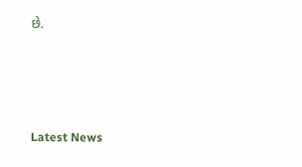છે.






Latest News